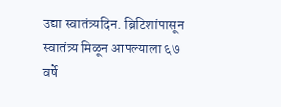उद्या स्वातंत्र्यदिन. ब्रिटिशांपासून स्वातंत्र्य मिळून आपल्याला ६७ वर्षे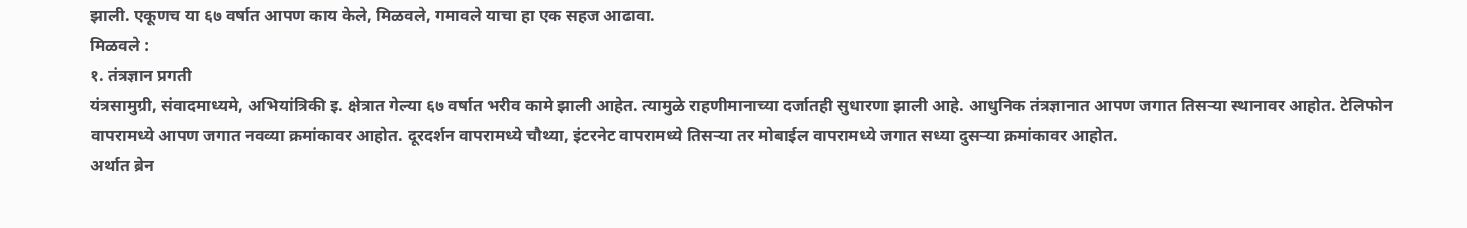झाली. एकूणच या ६७ वर्षात आपण काय केले, मिळवले, गमावले याचा हा एक सहज आढावा.
मिळवले :
१. तंत्रज्ञान प्रगती
यंत्रसामुग्री, संवादमाध्यमे, अभियांत्रिकी इ. क्षेत्रात गेल्या ६७ वर्षात भरीव कामे झाली आहेत. त्यामुळे राहणीमानाच्या दर्जातही सुधारणा झाली आहे. आधुनिक तंत्रज्ञानात आपण जगात तिसऱ्या स्थानावर आहोत. टेलिफोन वापरामध्ये आपण जगात नवव्या क्रमांकावर आहोत. दूरदर्शन वापरामध्ये चौथ्या, इंटरनेट वापरामध्ये तिसऱ्या तर मोबाईल वापरामध्ये जगात सध्या दुसऱ्या क्रमांकावर आहोत.
अर्थात ब्रेन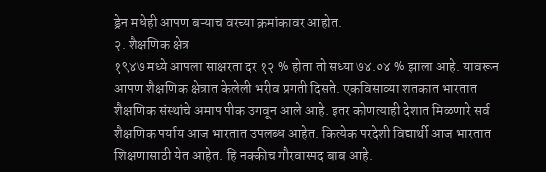ड्रेन मधेही आपण बऱ्याच वरच्या क्रमांकावर आहोत.
२. शैक्षणिक क्षेत्र
१९४७ मध्ये आपला साक्षरता दर १२ % होता तो सध्या ७४.०४ % झाला आहे. यावरून आपण शैक्षणिक क्षेत्रात केलेली भरीव प्रगती दिसते. एकविसाव्या शतकात भारतात शैक्षणिक संस्थांचे अमाप पीक उगवून आले आहे. इतर कोणत्याही देशात मिळणारे सर्व शैक्षणिक पर्याय आज भारतात उपलब्ध आहेत. कित्येक परदेशी विद्यार्थी आज भारतात शिक्षणासाठी येत आहेत. हि नक्कीच गौरवास्पद बाब आहे.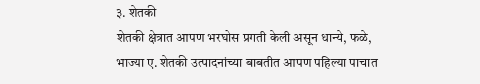३. शेतकी
शेतकी क्षेत्रात आपण भरघोस प्रगती केली असून धान्ये, फळे, भाज्या ए. शेतकी उत्पादनांच्या बाबतीत आपण पहिल्या पाचात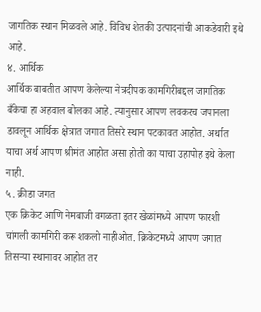जागतिक स्थान मिळवले आहे. विविध शेतकी उत्पादनांची आकडेवारी इथे आहे.
४. आर्थिक
आर्थिक बाबतीत आपण केलेल्या नेत्रदीपक कामगिरीबद्दल जागतिक बँकेचा हा अहवाल बोलका आहे. त्यानुसार आपण लवकरच जपानला डावलून आर्थिक क्षेत्रात जगात तिसरे स्थान पटकावत आहोत. अर्थात याचा अर्थ आपण श्रीमंत आहोत असा होतो का याचा उहापोह इथे केला नाही.
५. क्रीडा जगत
एक क्रिकेट आणि नेमबाजी वगळता इतर खेळांमध्ये आपण फारशी चांगली कामगिरी करू शकलो नाहीओत. क्रिकेटमध्ये आपण जगात तिसऱ्या स्थानावर आहोत तर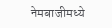नेमबाजीमध्ये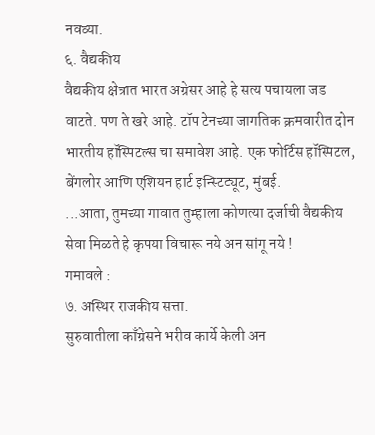नवव्या.
६. वैद्यकीय
वैद्यकीय क्षेत्रात भारत अग्रेसर आहे हे सत्य पचायला जड वाटते. पण ते खरे आहे. टॉप टेनच्या जागतिक क्रमवारीत दोन भारतीय हॉस्पिटल्स चा समावेश आहे. एक फोर्टिस हॉस्पिटल, बेंगलोर आणि एशियन हार्ट इन्स्टिट्यूट, मुंबई.
...आता, तुमच्या गावात तुम्हाला कोणत्या दर्जाची वैद्यकीय सेवा मिळते हे कृपया विचारू नये अन सांगू नये !
गमावले :
७. अस्थिर राजकीय सत्ता.
सुरुवातीला काँग्रेसने भरीव कार्ये केली अन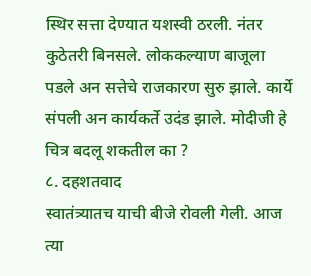स्थिर सत्ता देण्यात यशस्वी ठरली. नंतर कुठेतरी बिनसले. लोककल्याण बाजूला पडले अन सत्तेचे राजकारण सुरु झाले. कार्ये संपली अन कार्यकर्ते उदंड झाले. मोदीजी हे चित्र बदलू शकतील का ?
८. दहशतवाद
स्वातंत्र्यातच याची बीजे रोवली गेली. आज त्या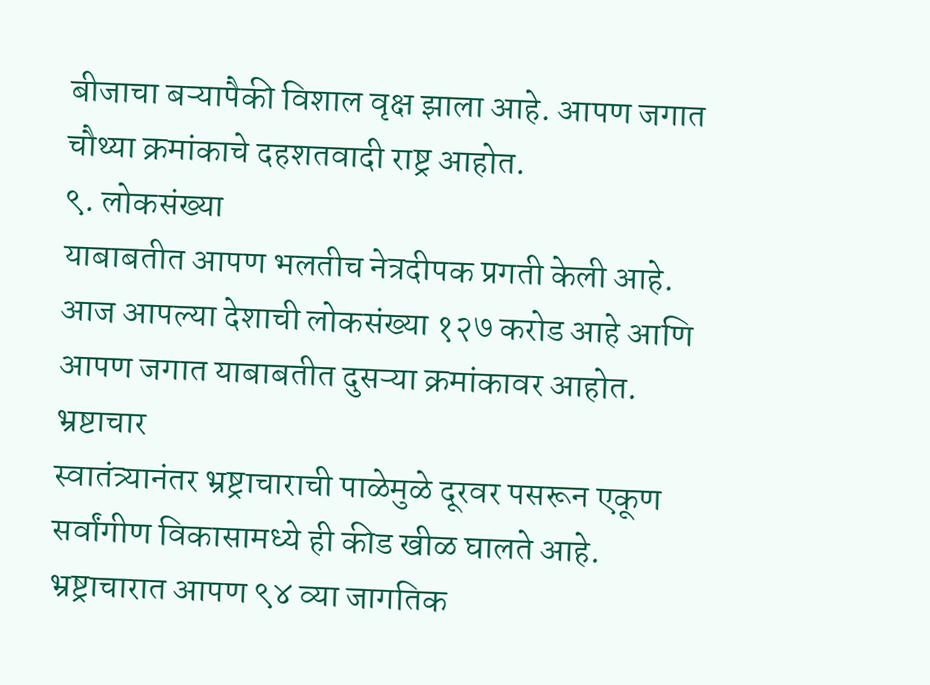बीजाचा बऱ्यापैकी विशाल वृक्ष झाला आहे. आपण जगात चौथ्या क्रमांकाचे दहशतवादी राष्ट्र आहोत.
९. लोकसंख्या
याबाबतीत आपण भलतीच नेत्रदीपक प्रगती केली आहे. आज आपल्या देशाची लोकसंख्या १२७ करोड आहे आणि आपण जगात याबाबतीत दुसऱ्या क्रमांकावर आहोत.
भ्रष्टाचार
स्वातंत्र्यानंतर भ्रष्ट्राचाराची पाळेमुळे दूरवर पसरून एकूण सर्वांगीण विकासामध्ये ही कीड खीळ घालते आहे. भ्रष्ट्राचारात आपण ९४ व्या जागतिक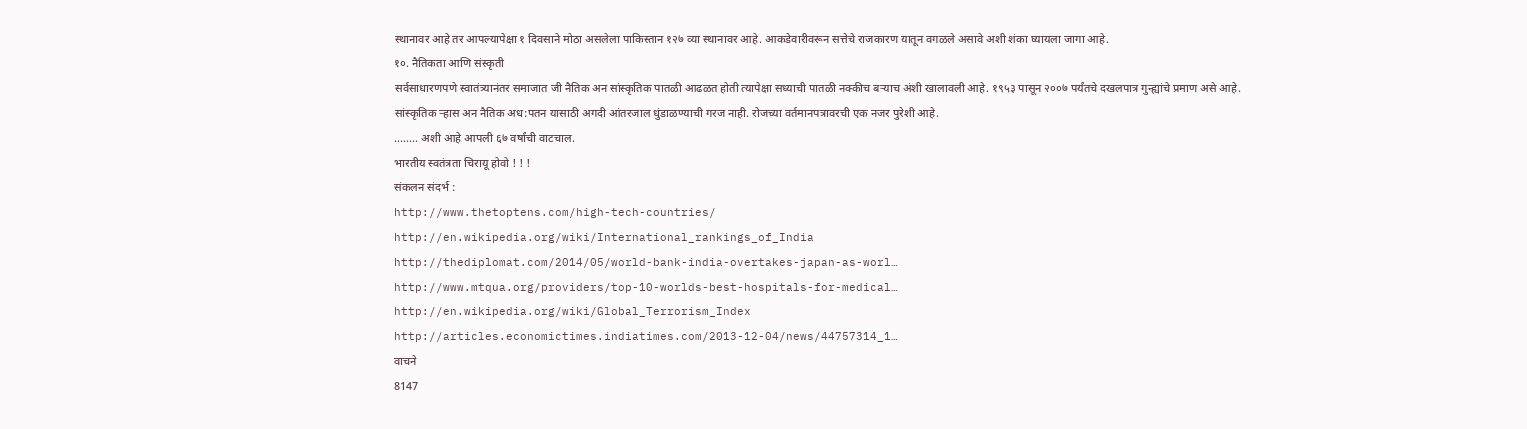स्थानावर आहे तर आपल्यापेक्षा १ दिवसाने मोठा असलेला पाकिस्तान १२७ व्या स्थानावर आहे. आकडेवारीवरून सत्तेचे राजकारण यातून वगळले असावे अशी शंका घ्यायला जागा आहे.
१०. नैतिकता आणि संस्कृती
सर्वसाधारणपणे स्वातंत्र्यानंतर समाजात जी नैतिक अन सांस्कृतिक पातळी आढळत होती त्यापेक्षा सध्याची पातळी नक्कीच बऱ्याच अंशी खालावली आहे. १९५३ पासून २००७ पर्यंतचे दखलपात्र गुन्ह्यांचे प्रमाण असे आहे.
सांस्कृतिक ऱ्हास अन नैतिक अध:पतन यासाठी अगदी आंतरजाल धुंडाळण्याची गरज नाही. रोजच्या वर्तमानपत्रावरची एक नजर पुरेशी आहे.
........ अशी आहे आपली ६७ वर्षांची वाटचाल.
भारतीय स्वतंत्रता चिरायू होवो ! ! !
संकलन संदर्भ :
http://www.thetoptens.com/high-tech-countries/
http://en.wikipedia.org/wiki/International_rankings_of_India
http://thediplomat.com/2014/05/world-bank-india-overtakes-japan-as-worl…
http://www.mtqua.org/providers/top-10-worlds-best-hospitals-for-medical…
http://en.wikipedia.org/wiki/Global_Terrorism_Index
http://articles.economictimes.indiatimes.com/2013-12-04/news/44757314_1…
वाचने
8147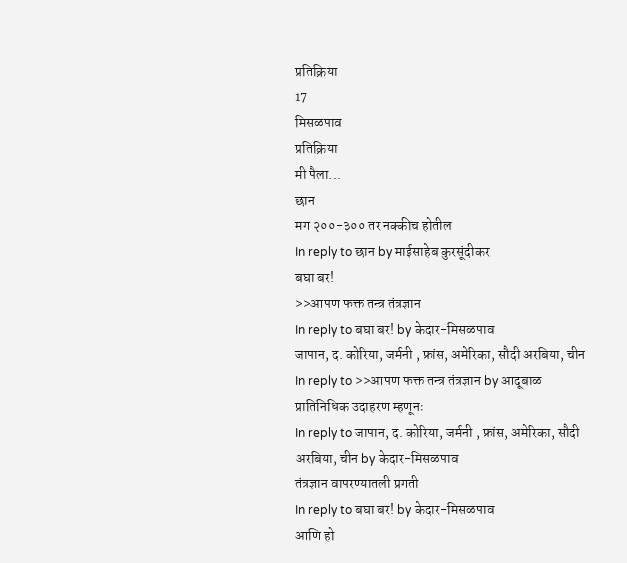प्रतिक्रिया
17
मिसळपाव
प्रतिक्रिया
मी पैला...
छान
मग २००-३०० तर नक्कीच होतील
In reply to छान by माईसाहेब कुरसूंदीकर
बघा बर!
>>आपण फक्त तन्त्र तंत्रज्ञान
In reply to बघा बर! by केदार-मिसळपाव
जापान, द. कोरिया, जर्मनी , फ्रांस, अमेरिका, सौदी अरबिया, चीन
In reply to >>आपण फक्त तन्त्र तंत्रज्ञान by आदूबाळ
प्रातिनिधिक उदाहरण म्हणूनः
In reply to जापान, द. कोरिया, जर्मनी , फ्रांस, अमेरिका, सौदी अरबिया, चीन by केदार-मिसळपाव
तंत्रज्ञान वापरण्यातली प्रगती
In reply to बघा बर! by केदार-मिसळपाव
आणि हो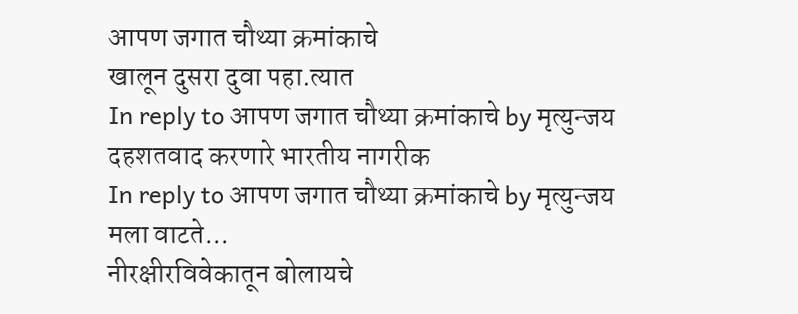आपण जगात चौथ्या क्रमांकाचे
खालून दुसरा दुवा पहा.त्यात
In reply to आपण जगात चौथ्या क्रमांकाचे by मृत्युन्जय
दहशतवाद करणारे भारतीय नागरीक
In reply to आपण जगात चौथ्या क्रमांकाचे by मृत्युन्जय
मला वाटते...
नीरक्षीरविवेकातून बोलायचे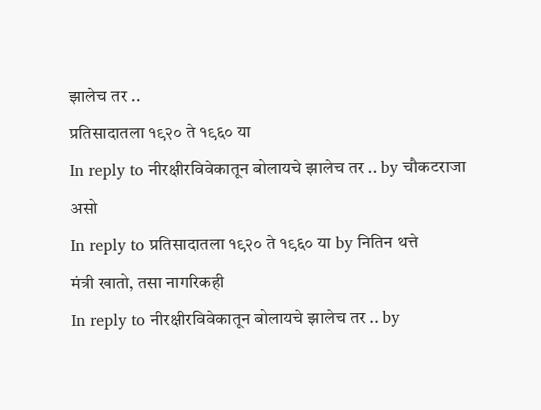झालेच तर ..
प्रतिसादातला १९२० ते १९६० या
In reply to नीरक्षीरविवेकातून बोलायचे झालेच तर .. by चौकटराजा
असो
In reply to प्रतिसादातला १९२० ते १९६० या by नितिन थत्ते
मंत्री खातो, तसा नागरिकही
In reply to नीरक्षीरविवेकातून बोलायचे झालेच तर .. by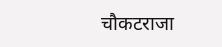चौकटराजा